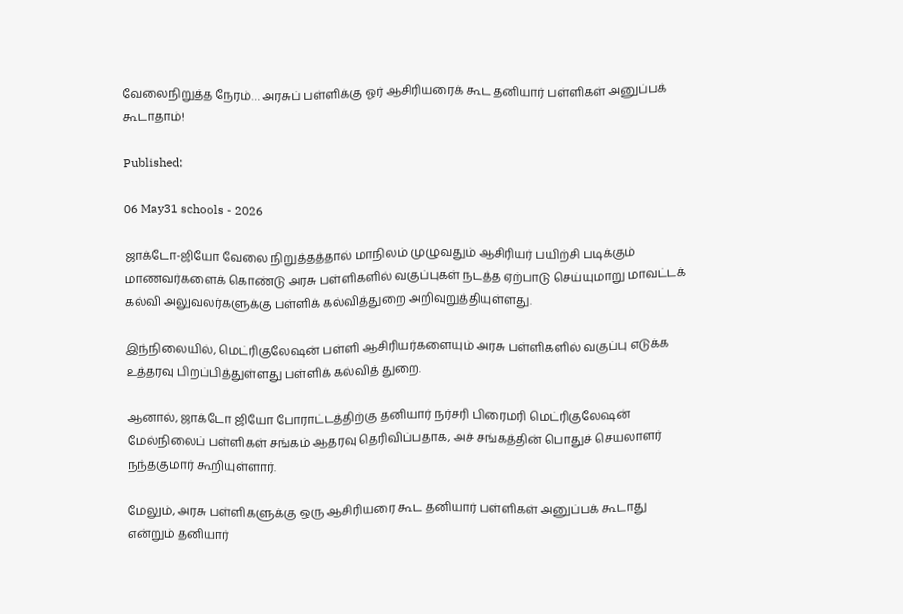வேலைநிறுத்த நேரம்… அரசுப் பள்ளிக்கு ஓர் ஆசிரியரைக் கூட தனியார் பள்ளிகள் அனுப்பக் கூடாதாம்!

Published:

06 May31 schools - 2026

ஜாக்டோ-ஜியோ வேலை நிறுத்தத்தால் மாநிலம் முழுவதும் ஆசிரியர் பயிற்சி படிக்கும் மாணவர்களைக் கொண்டு அரசு பள்ளிகளில் வகுப்புகள் நடத்த ஏற்பாடு செய்யுமாறு மாவட்டக் கல்வி அலுவலர்களுக்கு பள்ளிக் கல்வித்துறை அறிவுறுத்தியுள்ளது.

இந்நிலையில், மெட்ரிகுலேஷன் பள்ளி ஆசிரியர்களையும் அரசு பள்ளிகளில் வகுப்பு எடுக்க உத்தரவு பிறப்பித்துள்ளது பள்ளிக் கல்வித் துறை.

ஆனால், ஜாக்டோ ஜியோ போராட்டத்திற்கு தனியார் நர்சரி பிரைமரி மெட்ரிகுலேஷன் மேல்நிலைப் பள்ளிகள் சங்கம் ஆதரவு தெரிவிப்பதாக, அச் சங்கத்தின் பொதுச் செயலாளர் நந்தகுமார் கூறியுள்ளார்.

மேலும், அரசு பள்ளிகளுக்கு ஒரு ஆசிரியரை கூட தனியார் பள்ளிகள் அனுப்பக் கூடாது என்றும் தனியார்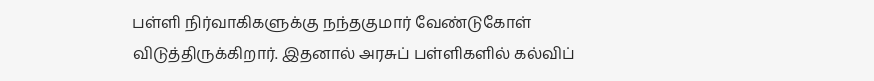பள்ளி நிர்வாகிகளுக்கு நந்தகுமார் வேண்டுகோள் விடுத்திருக்கிறார். இதனால் அரசுப் பள்ளிகளில் கல்விப்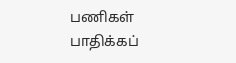பணிகள் பாதிக்கப்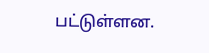பட்டுள்ளன.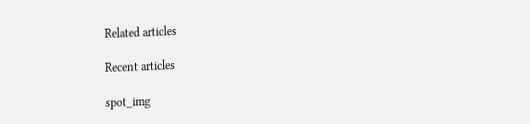Related articles

Recent articles

spot_img